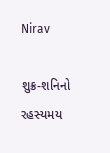Nirav

શુક્ર-શનિનો રહસ્યમય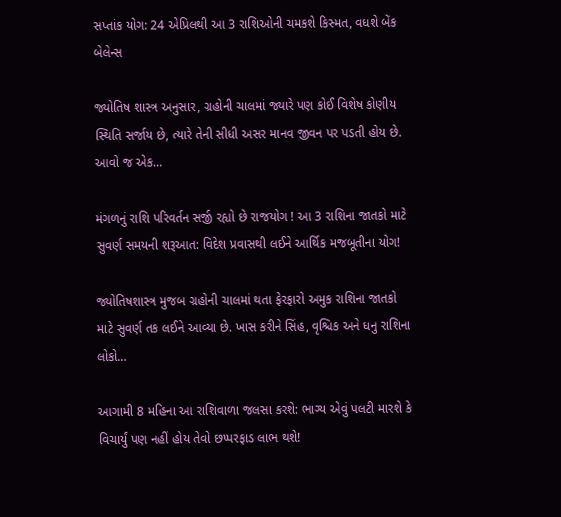સપ્તાંક યોગ: 24 એપ્રિલથી આ 3 રાશિઓની ચમકશે કિસ્મત, વધશે બેંક બેલેન્સ

જ્યોતિષ શાસ્ત્ર અનુસાર, ગ્રહોની ચાલમાં જ્યારે પણ કોઈ વિશેષ કોણીય સ્થિતિ સર્જાય છે, ત્યારે તેની સીધી અસર માનવ જીવન પર પડતી હોય છે. આવો જ એક…

મંગળનું રાશિ પરિવર્તન સર્જી રહ્યો છે રાજયોગ ! આ 3 રાશિના જાતકો માટે સુવર્ણ સમયની શરૂઆત: વિદેશ પ્રવાસથી લઈને આર્થિક મજબૂતીના યોગ!

જ્યોતિષશાસ્ત્ર મુજબ ગ્રહોની ચાલમાં થતા ફેરફારો અમુક રાશિના જાતકો માટે સુવર્ણ તક લઈને આવ્યા છે. ખાસ કરીને સિંહ, વૃશ્ચિક અને ધનુ રાશિના લોકો…

આગામી 8 મહિના આ રાશિવાળા જલસા કરશે: ભાગ્ય એવું પલટી મારશે કે વિચાર્યું પણ નહીં હોય તેવો છપ્પરફાડ લાભ થશે!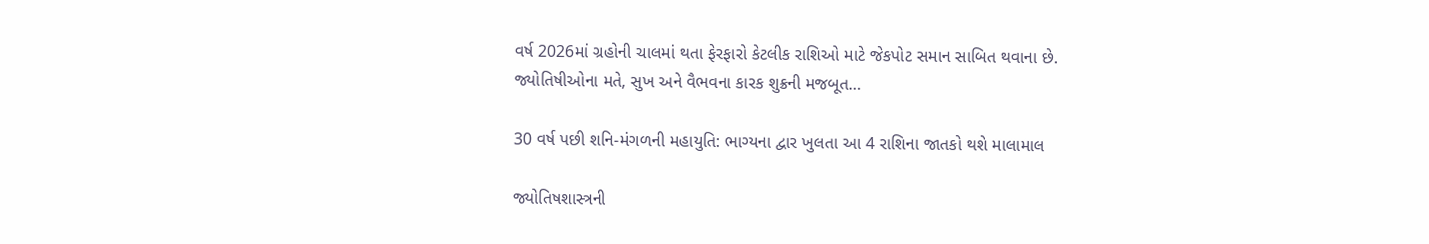વર્ષ 2026માં ગ્રહોની ચાલમાં થતા ફેરફારો કેટલીક રાશિઓ માટે જેકપોટ સમાન સાબિત થવાના છે. જ્યોતિષીઓના મતે, સુખ અને વૈભવના કારક શુક્રની મજબૂત…

30 વર્ષ પછી શનિ-મંગળની મહાયુતિ: ભાગ્યના દ્વાર ખુલતા આ 4 રાશિના જાતકો થશે માલામાલ

જ્યોતિષશાસ્ત્રની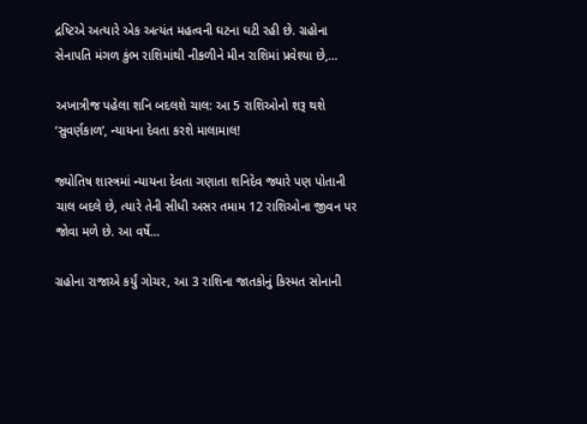દ્રષ્ટિએ અત્યારે એક અત્યંત મહત્વની ઘટના ઘટી રહી છે. ગ્રહોના સેનાપતિ મંગળ કુંભ રાશિમાંથી નીકળીને મીન રાશિમાં પ્રવેશ્યા છે,…

અખાત્રીજ પહેલા શનિ બદલશે ચાલ: આ 5 રાશિઓનો શરૂ થશે ‘સુવર્ણકાળ’, ન્યાયના દેવતા કરશે માલામાલ!

જ્યોતિષ શાસ્ત્રમાં ન્યાયના દેવતા ગણાતા શનિદેવ જ્યારે પણ પોતાની ચાલ બદલે છે, ત્યારે તેની સીધી અસર તમામ 12 રાશિઓના જીવન પર જોવા મળે છે. આ વર્ષે…

ગ્રહોના રાજાએ કર્યું ગોચર, આ 3 રાશિના જાતકોનું કિસ્મત સોનાની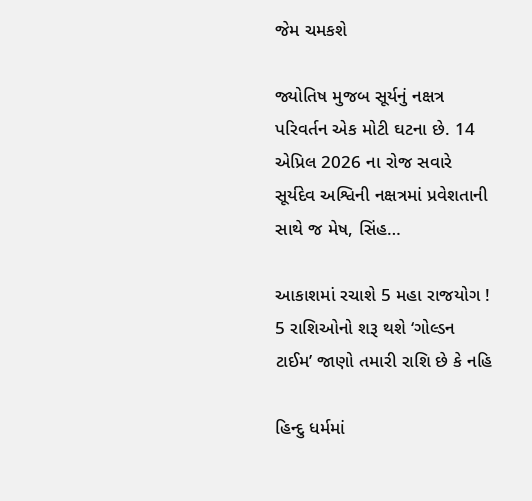જેમ ચમકશે

જ્યોતિષ મુજબ સૂર્યનું નક્ષત્ર પરિવર્તન એક મોટી ઘટના છે. 14 એપ્રિલ 2026 ના રોજ સવારે સૂર્યદેવ અશ્વિની નક્ષત્રમાં પ્રવેશતાની સાથે જ મેષ, સિંહ…

આકાશમાં રચાશે 5 મહા રાજયોગ ! 5 રાશિઓનો શરૂ થશે ‘ગોલ્ડન ટાઈમ’ જાણો તમારી રાશિ છે કે નહિ

હિન્દુ ધર્મમાં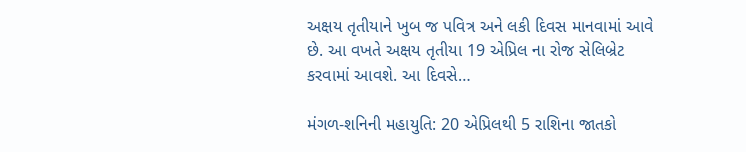અક્ષય તૃતીયાને ખુબ જ પવિત્ર અને લકી દિવસ માનવામાં આવે છે. આ વખતે અક્ષય તૃતીયા 19 એપ્રિલ ના રોજ સેલિબ્રેટ કરવામાં આવશે. આ દિવસે…

મંગળ-શનિની મહાયુતિ: 20 એપ્રિલથી 5 રાશિના જાતકો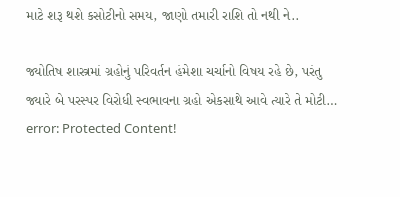માટે શરૂ થશે કસોટીનો સમય, જાણો તમારી રાશિ તો નથી ને..

જ્યોતિષ શાસ્ત્રમાં ગ્રહોનું પરિવર્તન હંમેશા ચર્ચાનો વિષય રહે છે, પરંતુ જ્યારે બે પરસ્પર વિરોધી સ્વભાવના ગ્રહો એકસાથે આવે ત્યારે તે મોટી…
error: Protected Content!